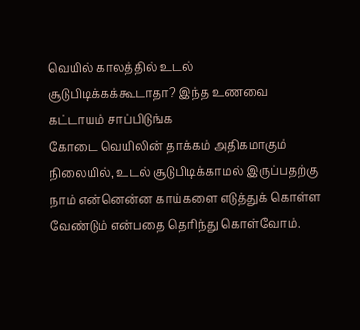வெயில் காலத்தில் உடல் சூடுபிடிக்கக்கூடாதா? இந்த உணவை கட்டாயம் சாப்பிடுங்க
கோடை வெயிலின் தாக்கம் அதிகமாகும் நிலையில், உடல் சூடுபிடிக்காமல் இருப்பதற்கு நாம் என்னென்ன காய்களை எடுத்துக் கொள்ள வேண்டும் என்பதை தெரிந்து கொள்வோம்.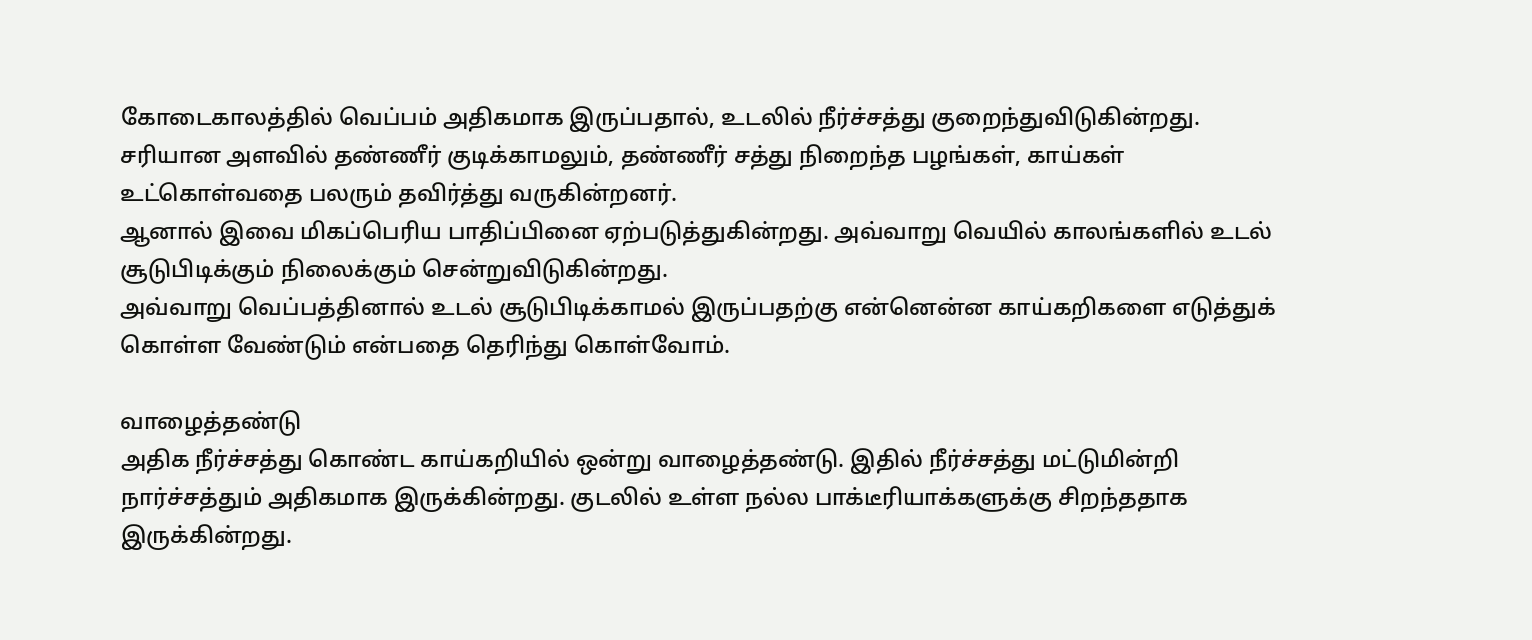கோடைகாலத்தில் வெப்பம் அதிகமாக இருப்பதால், உடலில் நீர்ச்சத்து குறைந்துவிடுகின்றது. சரியான அளவில் தண்ணீர் குடிக்காமலும், தண்ணீர் சத்து நிறைந்த பழங்கள், காய்கள் உட்கொள்வதை பலரும் தவிர்த்து வருகின்றனர்.
ஆனால் இவை மிகப்பெரிய பாதிப்பினை ஏற்படுத்துகின்றது. அவ்வாறு வெயில் காலங்களில் உடல் சூடுபிடிக்கும் நிலைக்கும் சென்றுவிடுகின்றது.
அவ்வாறு வெப்பத்தினால் உடல் சூடுபிடிக்காமல் இருப்பதற்கு என்னென்ன காய்கறிகளை எடுத்துக் கொள்ள வேண்டும் என்பதை தெரிந்து கொள்வோம்.

வாழைத்தண்டு
அதிக நீர்ச்சத்து கொண்ட காய்கறியில் ஒன்று வாழைத்தண்டு. இதில் நீர்ச்சத்து மட்டுமின்றி நார்ச்சத்தும் அதிகமாக இருக்கின்றது. குடலில் உள்ள நல்ல பாக்டீரியாக்களுக்கு சிறந்ததாக இருக்கின்றது.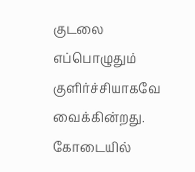குடலை எப்பொழுதும் குளிர்ச்சியாகவே வைக்கின்றது. கோடையில்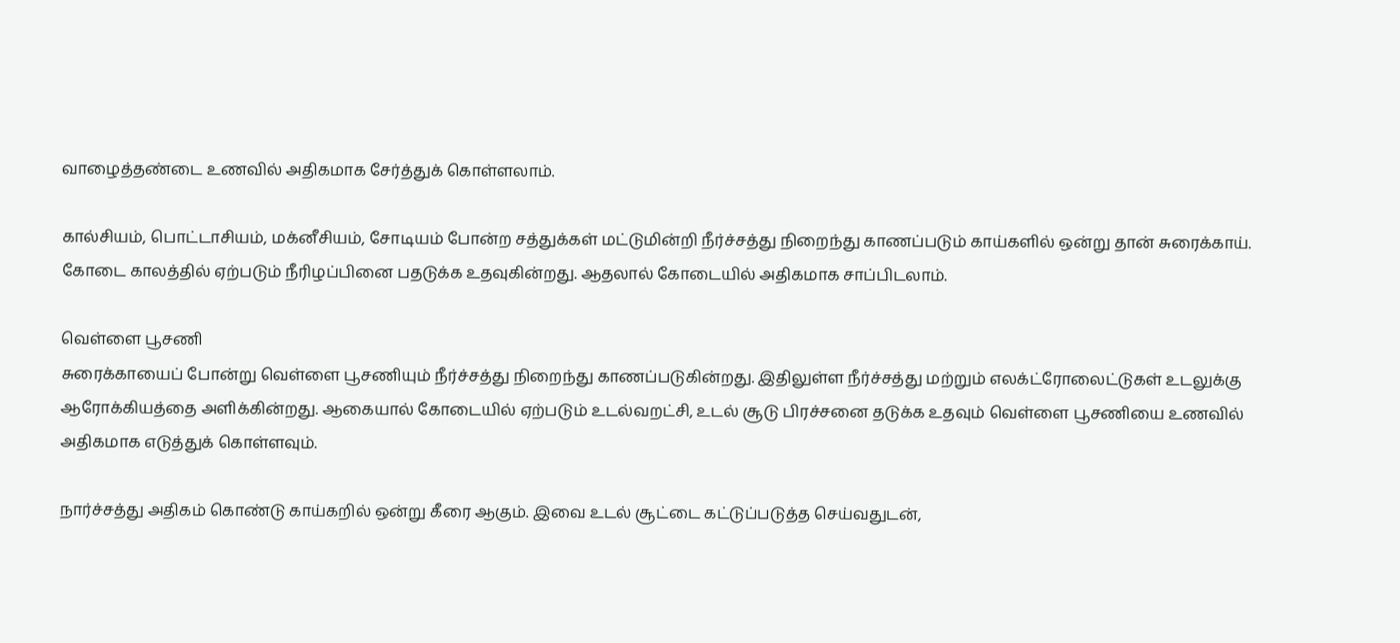வாழைத்தண்டை உணவில் அதிகமாக சேர்த்துக் கொள்ளலாம்.

கால்சியம், பொட்டாசியம், மக்னீசியம், சோடியம் போன்ற சத்துக்கள் மட்டுமின்றி நீர்ச்சத்து நிறைந்து காணப்படும் காய்களில் ஒன்று தான் சுரைக்காய். கோடை காலத்தில் ஏற்படும் நீரிழப்பினை பதடுக்க உதவுகின்றது. ஆதலால் கோடையில் அதிகமாக சாப்பிடலாம்.

வெள்ளை பூசணி
சுரைக்காயைப் போன்று வெள்ளை பூசணியும் நீர்ச்சத்து நிறைந்து காணப்படுகின்றது. இதிலுள்ள நீர்ச்சத்து மற்றும் எலக்ட்ரோலைட்டுகள் உடலுக்கு ஆரோக்கியத்தை அளிக்கின்றது. ஆகையால் கோடையில் ஏற்படும் உடல்வறட்சி, உடல் சூடு பிரச்சனை தடுக்க உதவும் வெள்ளை பூசணியை உணவில் அதிகமாக எடுத்துக் கொள்ளவும்.

நார்ச்சத்து அதிகம் கொண்டு காய்கறில் ஒன்று கீரை ஆகும். இவை உடல் சூட்டை கட்டுப்படுத்த செய்வதுடன்,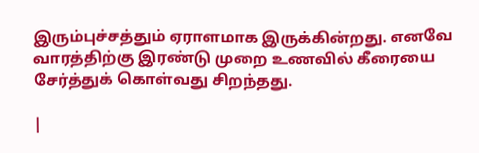இரும்புச்சத்தும் ஏராளமாக இருக்கின்றது. எனவே வாரத்திற்கு இரண்டு முறை உணவில் கீரையை சேர்த்துக் கொள்வது சிறந்தது.

|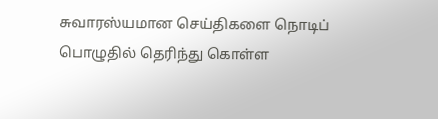சுவாரஸ்யமான செய்திகளை நொடிப் பொழுதில் தெரிந்து கொள்ள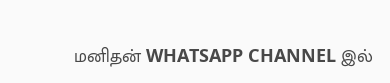மனிதன் WHATSAPP CHANNEL இல்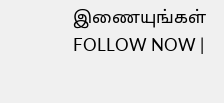இணையுங்கள் FOLLOW NOW |